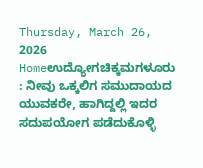Thursday, March 26, 2026
Homeಉದ್ಯೋಗಚಿಕ್ಕಮಗಳೂರು : ನೀವು ಒಕ್ಕಲಿಗ ಸಮುದಾಯದ ಯುವಕರೇ, ಹಾಗಿದ್ದಲ್ಲಿ ಇದರ ಸದುಪಯೋಗ ಪಡೆದುಕೊಳ್ಳಿ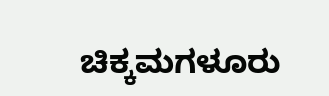ಚಿಕ್ಕಮಗಳೂರು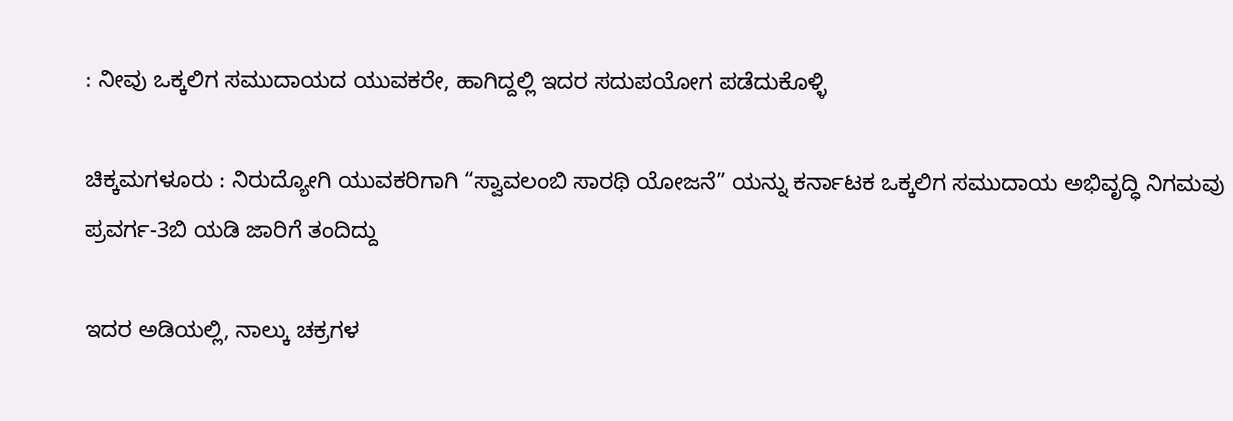: ನೀವು ಒಕ್ಕಲಿಗ ಸಮುದಾಯದ ಯುವಕರೇ, ಹಾಗಿದ್ದಲ್ಲಿ ಇದರ ಸದುಪಯೋಗ ಪಡೆದುಕೊಳ್ಳಿ

ಚಿಕ್ಕಮಗಳೂರು : ನಿರುದ್ಯೋಗಿ ಯುವಕರಿಗಾಗಿ “ಸ್ವಾವಲಂಬಿ ಸಾರಥಿ ಯೋಜನೆ” ಯನ್ನು ಕರ್ನಾಟಕ ಒಕ್ಕಲಿಗ ಸಮುದಾಯ ಅಭಿವೃದ್ಧಿ ನಿಗಮವು ಪ್ರವರ್ಗ-3ಬಿ ಯಡಿ ಜಾರಿಗೆ ತಂದಿದ್ದು

ಇದರ ಅಡಿಯಲ್ಲಿ, ನಾಲ್ಕು ಚಕ್ರಗಳ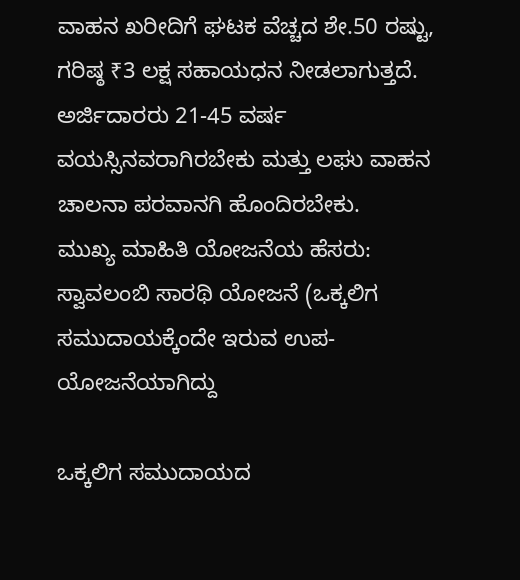ವಾಹನ ಖರೀದಿಗೆ ಘಟಕ ವೆಚ್ಚದ ಶೇ.50 ರಷ್ಟು, ಗರಿಷ್ಠ ₹3 ಲಕ್ಷ ಸಹಾಯಧನ ನೀಡಲಾಗುತ್ತದೆ. ಅರ್ಜಿದಾರರು 21-45 ವರ್ಷ ವಯಸ್ಸಿನವರಾಗಿರಬೇಕು ಮತ್ತು ಲಘು ವಾಹನ ಚಾಲನಾ ಪರವಾನಗಿ ಹೊಂದಿರಬೇಕು.
ಮುಖ್ಯ ಮಾಹಿತಿ ಯೋಜನೆಯ ಹೆಸರು: ಸ್ವಾವಲಂಬಿ ಸಾರಥಿ ಯೋಜನೆ (ಒಕ್ಕಲಿಗ ಸಮುದಾಯಕ್ಕೆಂದೇ ಇರುವ ಉಪ-ಯೋಜನೆಯಾಗಿದ್ದು

ಒಕ್ಕಲಿಗ ಸಮುದಾಯದ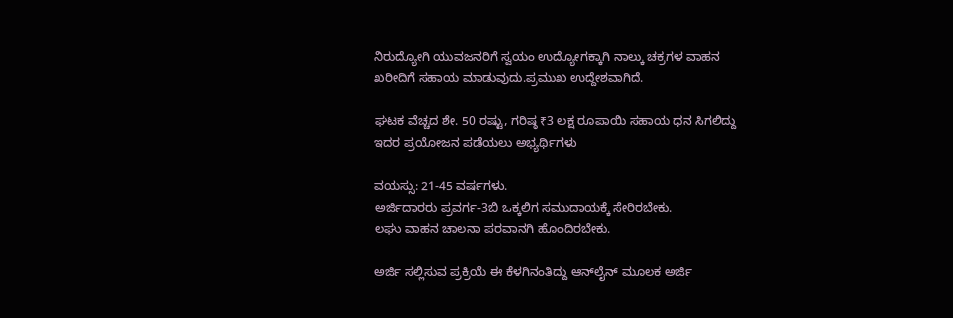ನಿರುದ್ಯೋಗಿ ಯುವಜನರಿಗೆ ಸ್ವಯಂ ಉದ್ಯೋಗಕ್ಕಾಗಿ ನಾಲ್ಕು ಚಕ್ರಗಳ ವಾಹನ ಖರೀದಿಗೆ ಸಹಾಯ ಮಾಡುವುದು.ಪ್ರಮುಖ ಉದ್ದೇಶವಾಗಿದೆ.

ಘಟಕ ವೆಚ್ಚದ ಶೇ. 50 ರಷ್ಟು, ಗರಿಷ್ಠ ₹3 ಲಕ್ಷ ರೂಪಾಯಿ ಸಹಾಯ ಧನ ಸಿಗಲಿದ್ದು ಇದರ ಪ್ರಯೋಜನ ಪಡೆಯಲು ಅಭ್ಯರ್ಥಿಗಳು

ವಯಸ್ಸು: 21-45 ವರ್ಷಗಳು.
ಅರ್ಜಿದಾರರು ಪ್ರವರ್ಗ-3ಬಿ ಒಕ್ಕಲಿಗ ಸಮುದಾಯಕ್ಕೆ ಸೇರಿರಬೇಕು.
ಲಘು ವಾಹನ ಚಾಲನಾ ಪರವಾನಗಿ ಹೊಂದಿರಬೇಕು.

ಅರ್ಜಿ ಸಲ್ಲಿಸುವ ಪ್ರಕ್ರಿಯೆ ಈ ಕೆಳಗಿನಂತಿದ್ದು ಆನ್‌ಲೈನ್ ಮೂಲಕ ಅರ್ಜಿ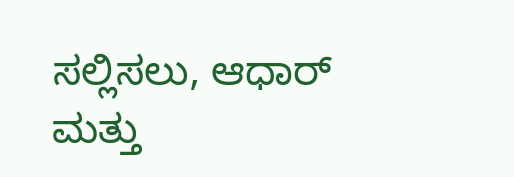ಸಲ್ಲಿಸಲು, ಆಧಾರ್ ಮತ್ತು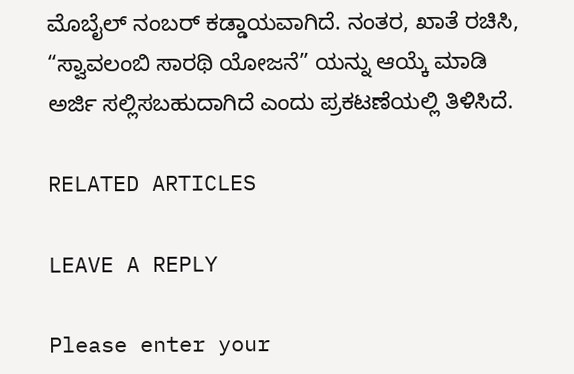ಮೊಬೈಲ್ ನಂಬರ್ ಕಡ್ಡಾಯವಾಗಿದೆ. ನಂತರ, ಖಾತೆ ರಚಿಸಿ, “ಸ್ವಾವಲಂಬಿ ಸಾರಥಿ ಯೋಜನೆ” ಯನ್ನು ಆಯ್ಕೆ ಮಾಡಿ ಅರ್ಜಿ ಸಲ್ಲಿಸಬಹುದಾಗಿದೆ ಎಂದು ಪ್ರಕಟಣೆಯಲ್ಲಿ ತಿಳಿಸಿದೆ.

RELATED ARTICLES

LEAVE A REPLY

Please enter your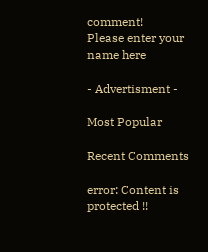comment!
Please enter your name here

- Advertisment -

Most Popular

Recent Comments

error: Content is protected !!